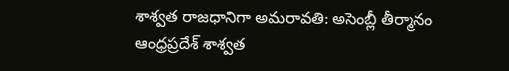శాశ్వత రాజధానిగా అమరావతి: అసెంబ్లీ తీర్మానం
ఆంధ్రప్రదేశ్ శాశ్వత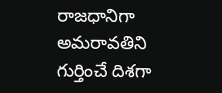రాజధానిగా అమరావతిని గుర్తించే దిశగా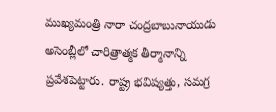ముఖ్యమంత్రి నారా చంద్రబాబునాయుడు అసెంబ్లీలో చారిత్రాత్మక తీర్మానాన్ని ప్రవేశపెట్టారు. రాష్ట్ర భవిష్యత్తు, సమగ్ర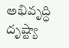అభివృద్ధి దృష్ట్యా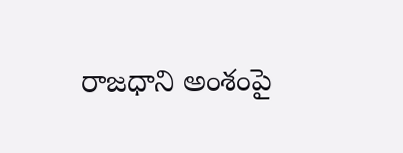రాజధాని అంశంపై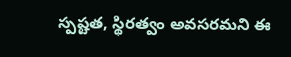స్పష్టత, స్థిరత్వం అవసరమని ఈ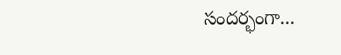సందర్భంగా...